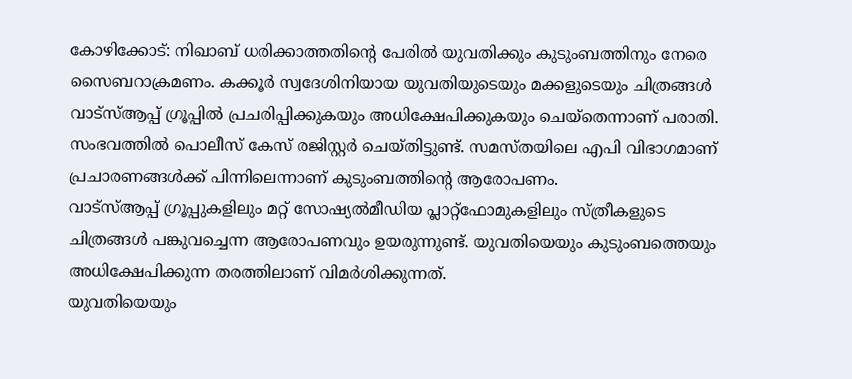കോഴിക്കോട്: നിഖാബ് ധരിക്കാത്തതിന്റെ പേരിൽ യുവതിക്കും കുടുംബത്തിനും നേരെ സൈബറാക്രമണം. കക്കൂർ സ്വദേശിനിയായ യുവതിയുടെയും മക്കളുടെയും ചിത്രങ്ങൾ വാട്സ്ആപ്പ് ഗ്രൂപ്പിൽ പ്രചരിപ്പിക്കുകയും അധിക്ഷേപിക്കുകയും ചെയ്തെന്നാണ് പരാതി. സംഭവത്തിൽ പൊലീസ് കേസ് രജിസ്റ്റർ ചെയ്തിട്ടുണ്ട്. സമസ്തയിലെ എപി വിഭാഗമാണ് പ്രചാരണങ്ങൾക്ക് പിന്നിലെന്നാണ് കുടുംബത്തിന്റെ ആരോപണം.
വാട്സ്ആപ്പ് ഗ്രൂപ്പുകളിലും മറ്റ് സോഷ്യൽമീഡിയ പ്ലാറ്റ്ഫോമുകളിലും സ്ത്രീകളുടെ ചിത്രങ്ങൾ പങ്കുവച്ചെന്ന ആരോപണവും ഉയരുന്നുണ്ട്. യുവതിയെയും കുടുംബത്തെയും അധിക്ഷേപിക്കുന്ന തരത്തിലാണ് വിമർശിക്കുന്നത്.
യുവതിയെയും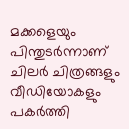മക്കളെയും പിന്തുടർന്നാണ് ചിലർ ചിത്രങ്ങളും വീഡിയോകളും പകർത്തി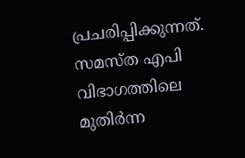പ്രചരിപ്പിക്കുന്നത്. സമസ്ത എപി വിഭാഗത്തിലെ മുതിർന്ന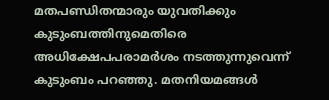മതപണ്ഡിതന്മാരും യുവതിക്കും കുടുംബത്തിനുമെതിരെ അധിക്ഷേപപരാമർശം നടത്തുന്നുവെന്ന് കുടുംബം പറഞ്ഞു. മതനിയമങ്ങൾ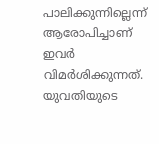പാലിക്കുന്നില്ലെന്ന് ആരോപിച്ചാണ് ഇവർ വിമർശിക്കുന്നത്.
യുവതിയുടെ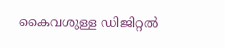കൈവശുള്ള ഡിജിറ്റൽ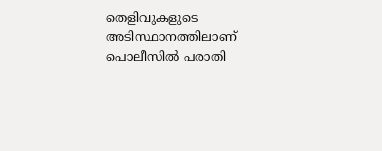തെളിവുകളുടെ അടിസ്ഥാനത്തിലാണ് പൊലീസിൽ പരാതി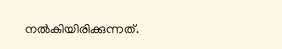നൽകിയിരിക്കുന്നത്.